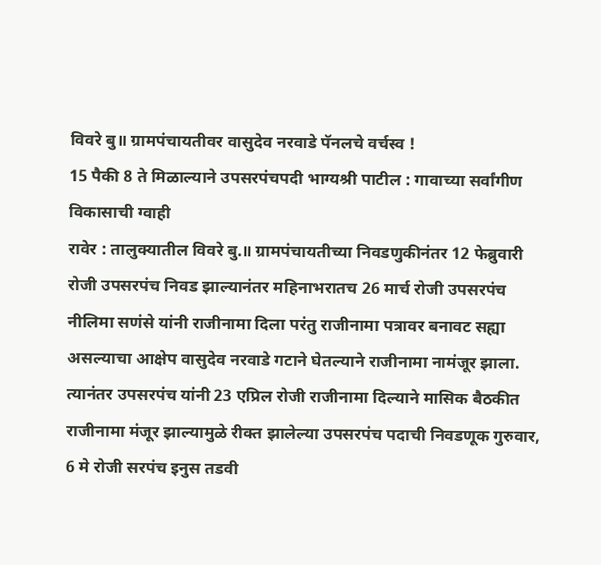विवरे बु॥ ग्रामपंचायतीवर वासुदेव नरवाडे पॅनलचे वर्चस्व !
15 पैकी 8 ते मिळाल्याने उपसरपंचपदी भाग्यश्री पाटील : गावाच्या सर्वांगीण विकासाची ग्वाही
रावेर : तालुक्यातील विवरे बु.॥ ग्रामपंचायतीच्या निवडणुकीनंतर 12 फेब्रुवारी रोजी उपसरपंच निवड झाल्यानंतर महिनाभरातच 26 मार्च रोजी उपसरपंच नीलिमा सणंसे यांनी राजीनामा दिला परंतु राजीनामा पत्रावर बनावट सह्या असल्याचा आक्षेप वासुदेव नरवाडे गटाने घेतल्याने राजीनामा नामंजूर झाला. त्यानंतर उपसरपंच यांनी 23 एप्रिल रोजी राजीनामा दिल्याने मासिक बैठकीत राजीनामा मंजूर झाल्यामुळे रीक्त झालेल्या उपसरपंच पदाची निवडणूक गुरुवार, 6 मे रोजी सरपंच इनुस तडवी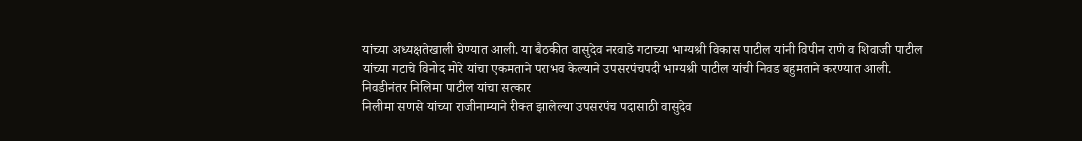यांच्या अध्यक्षतेखाली घेण्यात आली. या बैठकीत वासुदेव नरवाडे गटाच्या भाग्यश्री विकास पाटील यांनी विपीन राणे व शिवाजी पाटील यांच्या गटाचे विनोद मोरे यांचा एकमताने पराभव केल्याने उपसरपंचपदी भाग्यश्री पाटील यांची निवड बहुमताने करण्यात आली.
निवडीनंतर निलिमा पाटील यांचा सत्कार
निलीमा सणसे यांच्या राजीनाम्याने रीक्त झालेल्या उपसरपंच पदासाठी वासुदेव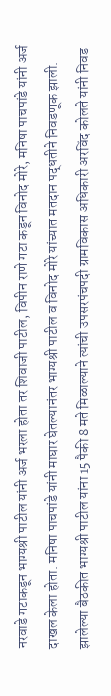नरवाडे गटाकडून भाग्यश्री पाटील यांनी अर्ज भरला होता तर शिवाजी पाटील, विपीन राणे गटा कडून विनोद मोरे, मनिषा पाचपांडे यांनी अर्ज दाखल केला होता. मनिषा पाचपांडे यांनी माघार घेतल्यानंतर भाग्यश्री पाटील व विनोद मोरे यांच्यात मतदान पद्धतीने निवडणूक झाली. झालेल्या बैठकीत भाग्यश्री पाटील यांना 15 पैकी 8 मते मिळाल्याने त्यांची उपसरपंचपदी ग्रामविकास अधिकारी अरविंद कोलते यांनी निवड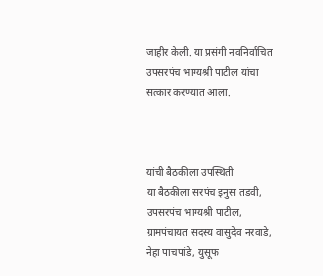जाहीर केली. या प्रसंगी नवनिर्वाचित उपसरपंच भाग्यश्री पाटील यांचा सत्कार करण्यात आला.



यांची बैठकीला उपस्थिती
या बैठकीला सरपंच इनुस तडवी, उपसरपंच भाग्यश्री पाटील, ग्रामपंचायत सदस्य वासुदेव नरवाडे, नेहा पाचपांडे, युसूफ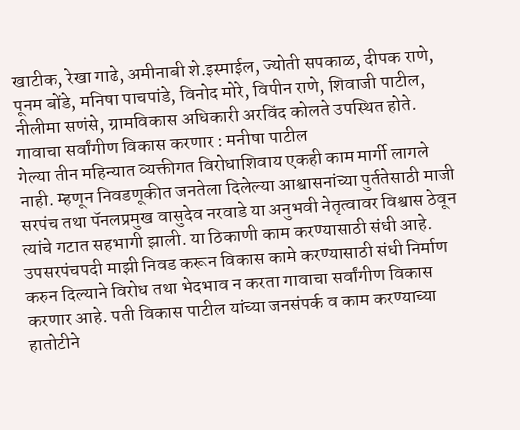खाटीक, रेखा गाढे, अमीनाबी शे.इस्माईल, ज्योती सपकाळ, दीपक राणे, पूनम बोंडे, मनिषा पाचपांडे, विनोद मोरे, विपीन राणे, शिवाजी पाटील, नीलीमा सणंसे, ग्रामविकास अधिकारी अरविंद कोलते उपस्थित होते.
गावाचा सर्वांगीण विकास करणार : मनीषा पाटील
गेल्या तीन महिन्यात व्यक्तीगत विरोधाशिवाय एकही काम मार्गी लागले नाही. म्हणून निवडणूकीत जनतेला दिलेल्या आश्वासनांच्या पुर्ततेसाठी माजी सरपंच तथा पॅनलप्रमुख वासुदेव नरवाडे या अनुभवी नेतृत्वावर विश्वास ठेवून त्यांचे गटात सहभागी झाली. या ठिकाणी काम करण्यासाठी संधी आहे. उपसरपंचपदी माझी निवड करून विकास कामे करण्यासाठी संधी निर्माण करुन दिल्याने विरोध तथा भेदभाव न करता गावाचा सर्वांगीण विकास करणार आहे. पती विकास पाटील यांच्या जनसंपर्क व काम करण्याच्या हातोटीने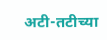अटी-तटीच्या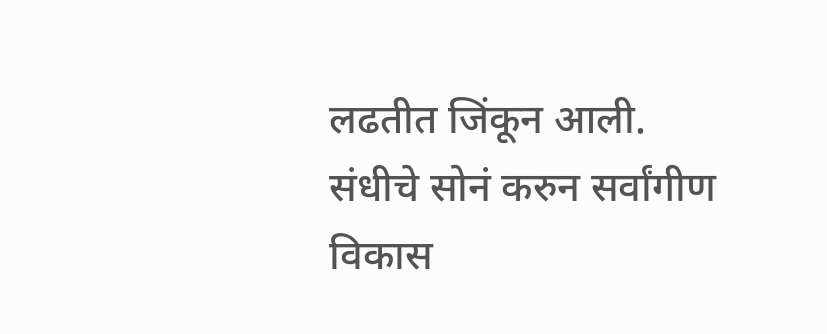लढतीत जिंकून आली. संधीचे सोनं करुन सर्वांगीण विकास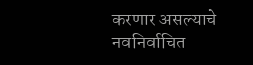करणार असल्याचे नवनिर्वाचित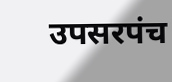उपसरपंच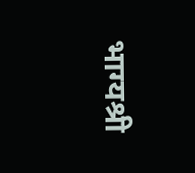भाग्यश्री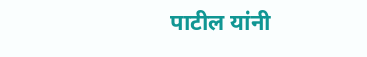पाटील यांनी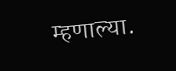म्हणाल्या.